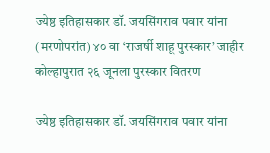ज्येष्ठ इतिहासकार डॉ. जयसिंगराव पवार यांना (मरणोपरांत) ४० वा ‘राजर्षी शाहू पुरस्कार’ जाहीर
कोल्हापुरात २६ जूनला पुरस्कार वितरण

ज्येष्ठ इतिहासकार डॉ. जयसिंगराव पवार यांना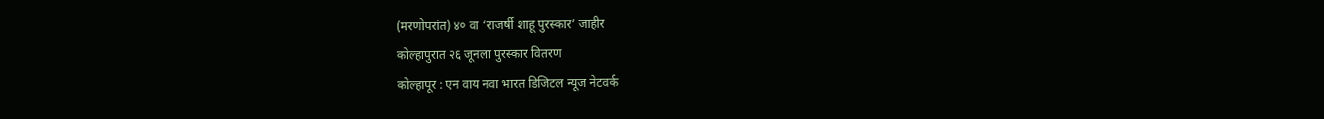(मरणोपरांत) ४० वा ‘राजर्षी शाहू पुरस्कार’ जाहीर
कोल्हापुरात २६ जूनला पुरस्कार वितरण
कोल्हापूर : एन वाय नवा भारत डिजिटल न्यूज नेटवर्क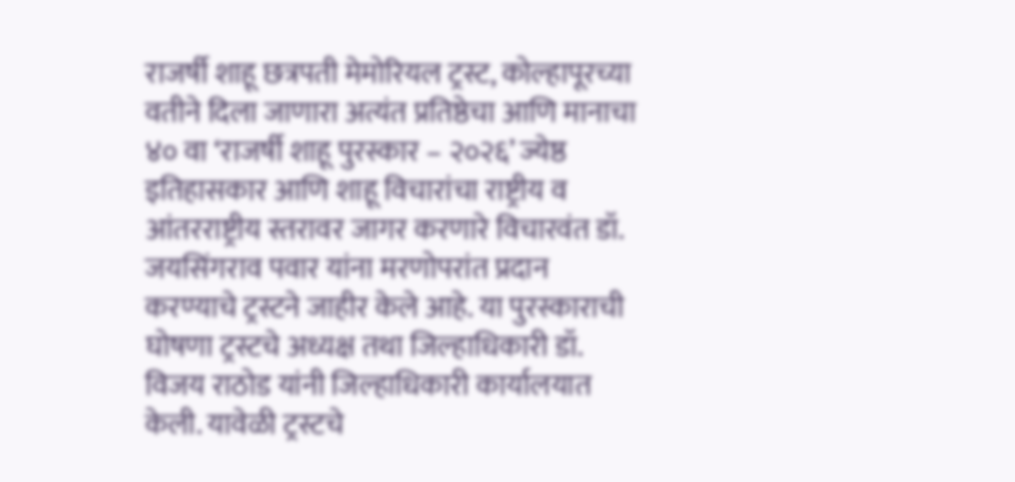राजर्षी शाहू छत्रपती मेमोरियल ट्रस्ट, कोल्हापूरच्या वतीने दिला जाणारा अत्यंत प्रतिष्ठेचा आणि मानाचा ४० वा ‘राजर्षी शाहू पुरस्कार – २०२६’ ज्येष्ठ इतिहासकार आणि शाहू विचारांचा राष्ट्रीय व आंतरराष्ट्रीय स्तरावर जागर करणारे विचारवंत डॉ. जयसिंगराव पवार यांना मरणोपरांत प्रदान करण्याचे ट्रस्टने जाहीर केले आहे. या पुरस्काराची घोषणा ट्रस्टचे अध्यक्ष तथा जिल्हाधिकारी डॉ. विजय राठोड यांनी जिल्हाधिकारी कार्यालयात केली. यावेळी ट्रस्टचे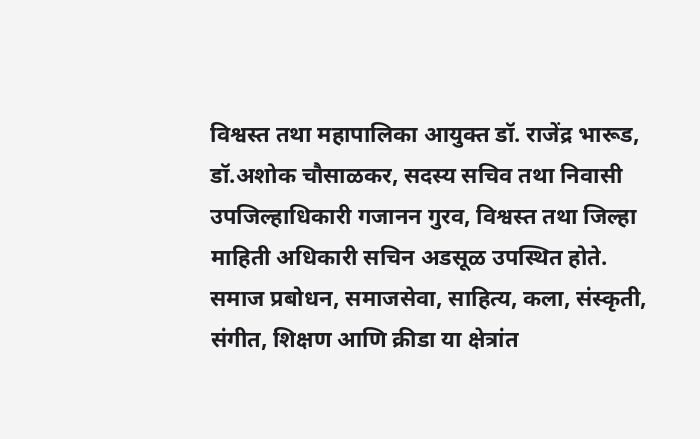विश्वस्त तथा महापालिका आयुक्त डॉ. राजेंद्र भारूड, डॉ.अशोक चौसाळकर, सदस्य सचिव तथा निवासी उपजिल्हाधिकारी गजानन गुरव, विश्वस्त तथा जिल्हा माहिती अधिकारी सचिन अडसूळ उपस्थित होते.
समाज प्रबोधन, समाजसेवा, साहित्य, कला, संस्कृती, संगीत, शिक्षण आणि क्रीडा या क्षेत्रांत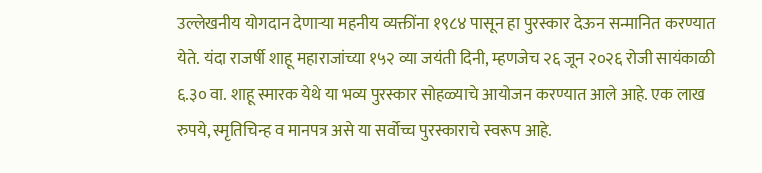उल्लेखनीय योगदान देणाऱ्या महनीय व्यक्तींना १९८४ पासून हा पुरस्कार देऊन सन्मानित करण्यात येते. यंदा राजर्षी शाहू महाराजांच्या १५२ व्या जयंती दिनी, म्हणजेच २६ जून २०२६ रोजी सायंकाळी ६.३० वा. शाहू स्मारक येथे या भव्य पुरस्कार सोहळ्याचे आयोजन करण्यात आले आहे. एक लाख रुपये, स्मृतिचिन्ह व मानपत्र असे या सर्वोच्च पुरस्काराचे स्वरूप आहे.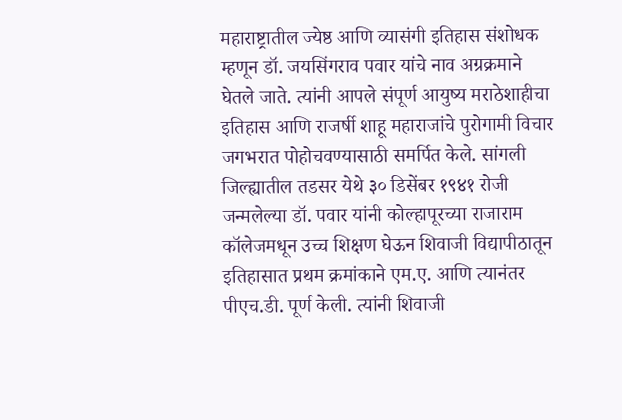महाराष्ट्रातील ज्येष्ठ आणि व्यासंगी इतिहास संशोधक म्हणून डॉ. जयसिंगराव पवार यांचे नाव अग्रक्रमाने घेतले जाते. त्यांनी आपले संपूर्ण आयुष्य मराठेशाहीचा इतिहास आणि राजर्षी शाहू महाराजांचे पुरोगामी विचार जगभरात पोहोचवण्यासाठी समर्पित केले. सांगली जिल्ह्यातील तडसर येथे ३० डिसेंबर १९४१ रोजी जन्मलेल्या डॉ. पवार यांनी कोल्हापूरच्या राजाराम कॉलेजमधून उच्च शिक्षण घेऊन शिवाजी विद्यापीठातून इतिहासात प्रथम क्रमांकाने एम.ए. आणि त्यानंतर पीएच.डी. पूर्ण केली. त्यांनी शिवाजी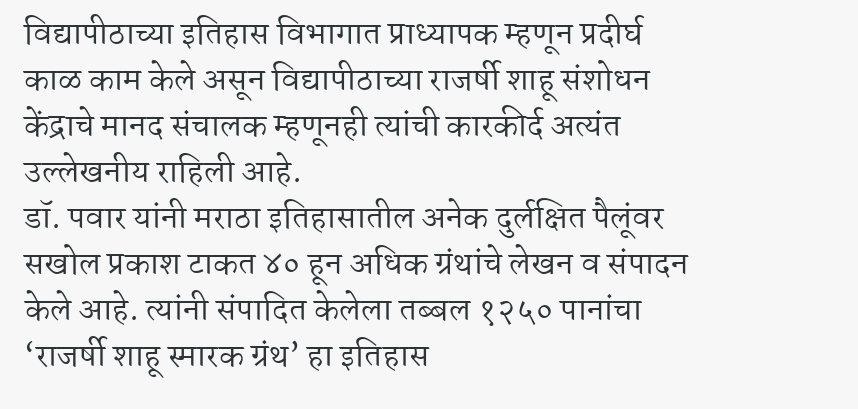विद्यापीठाच्या इतिहास विभागात प्राध्यापक म्हणून प्रदीर्घ काळ काम केले असून विद्यापीठाच्या राजर्षी शाहू संशोधन केंद्राचे मानद संचालक म्हणूनही त्यांची कारकीर्द अत्यंत उल्लेखनीय राहिली आहे.
डॉ. पवार यांनी मराठा इतिहासातील अनेक दुर्लक्षित पैलूंवर सखोल प्रकाश टाकत ४० हून अधिक ग्रंथांचे लेखन व संपादन केले आहे. त्यांनी संपादित केलेला तब्बल १२५० पानांचा ‘राजर्षी शाहू स्मारक ग्रंथ’ हा इतिहास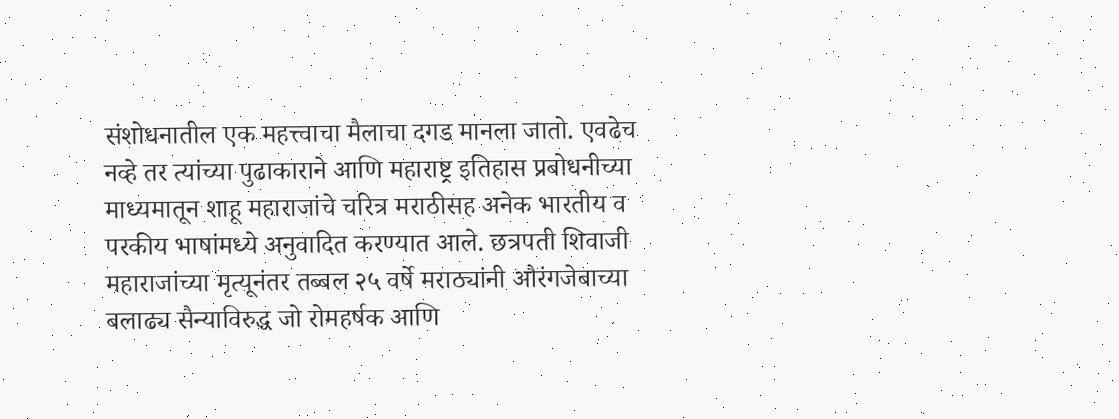संशोधनातील एक महत्त्वाचा मैलाचा दगड मानला जातो. एवढेच नव्हे तर त्यांच्या पुढाकाराने आणि महाराष्ट्र इतिहास प्रबोधनीच्या माध्यमातून शाहू महाराजांचे चरित्र मराठीसह अनेक भारतीय व परकीय भाषांमध्ये अनुवादित करण्यात आले. छत्रपती शिवाजी महाराजांच्या मृत्यूनंतर तब्बल २५ वर्षे मराठ्यांनी औरंगजेबाच्या बलाढ्य सैन्याविरुद्ध जो रोमहर्षक आणि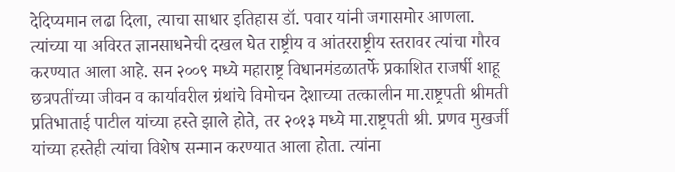देदिप्यमान लढा दिला, त्याचा साधार इतिहास डॉ. पवार यांनी जगासमोर आणला.
त्यांच्या या अविरत ज्ञानसाधनेची दखल घेत राष्ट्रीय व आंतरराष्ट्रीय स्तरावर त्यांचा गौरव करण्यात आला आहे. सन २००९ मध्ये महाराष्ट्र विधानमंडळातर्फे प्रकाशित राजर्षी शाहू छत्रपतींच्या जीवन व कार्यावरील ग्रंथांचे विमोचन देशाच्या तत्कालीन मा.राष्ट्रपती श्रीमती प्रतिभाताई पाटील यांच्या हस्ते झाले होते, तर २०१३ मध्ये मा.राष्ट्रपती श्री. प्रणव मुखर्जी यांच्या हस्तेही त्यांचा विशेष सन्मान करण्यात आला होता. त्यांना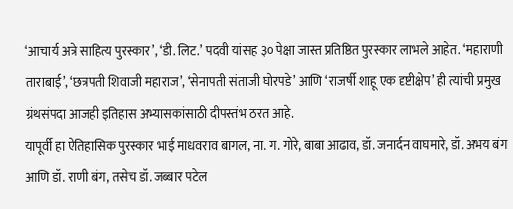‘आचार्य अत्रे साहित्य पुरस्कार’, ‘डी. लिट.’ पदवी यांसह ३० पेक्षा जास्त प्रतिष्ठित पुरस्कार लाभले आहेत. ‘महाराणी ताराबाई’, ‘छत्रपती शिवाजी महाराज’, ‘सेनापती संताजी घोरपडे’ आणि ‘राजर्षी शाहू एक दृष्टीक्षेप’ ही त्यांची प्रमुख ग्रंथसंपदा आजही इतिहास अभ्यासकांसाठी दीपस्तंभ ठरत आहे.
यापूर्वी हा ऐतिहासिक पुरस्कार भाई माधवराव बागल, ना. ग. गोरे, बाबा आढाव, डॉ. जनार्दन वाघमारे, डॉ. अभय बंग आणि डॉ. राणी बंग, तसेच डॉ. जब्बार पटेल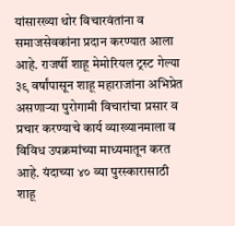यांसारख्या थोर विचारवंतांना व समाजसेवकांना प्रदान करण्यात आला आहे. राजर्षी शाहू मेमोरियल ट्रस्ट गेल्या ३९ वर्षांपासून शाहू महाराजांना अभिप्रेत असणाऱ्या पुरोगामी विचारांचा प्रसार व प्रचार करण्याचे कार्य व्याख्यानमाला व विविध उपक्रमांच्या माध्यमातून करत आहे. यंदाच्या ४० व्या पुरस्कारासाठी शाहू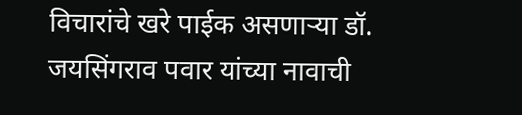विचारांचे खरे पाईक असणाऱ्या डॉ. जयसिंगराव पवार यांच्या नावाची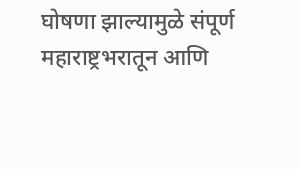घोषणा झाल्यामुळे संपूर्ण महाराष्ट्रभरातून आणि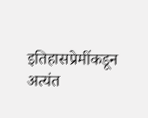इतिहासप्रेमींकडून अत्यंत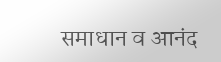समाधान व आनंद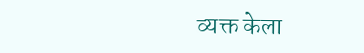व्यक्त केला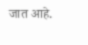जात आहे.